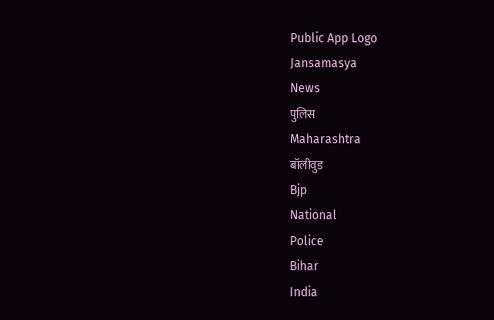Public App Logo
Jansamasya
News
पुलिस
Maharashtra
बॉलीवुड
Bjp
National
Police
Bihar
India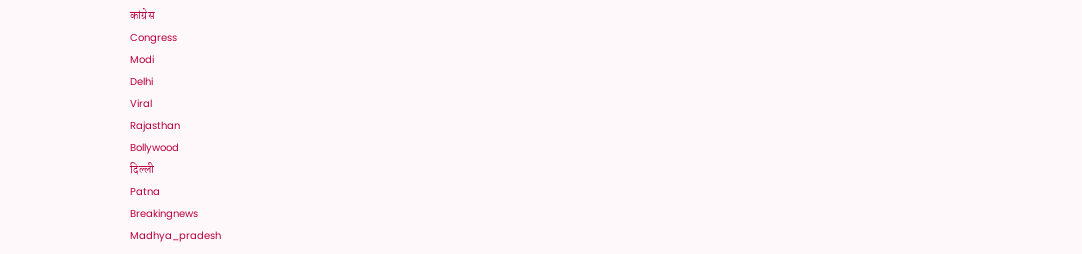कांग्रेस
Congress
Modi
Delhi
Viral
Rajasthan
Bollywood
दिल्ली
Patna
Breakingnews
Madhya_pradesh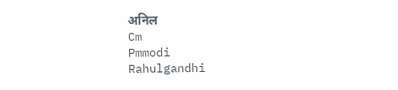अनिल
Cm
Pmmodi
Rahulgandhi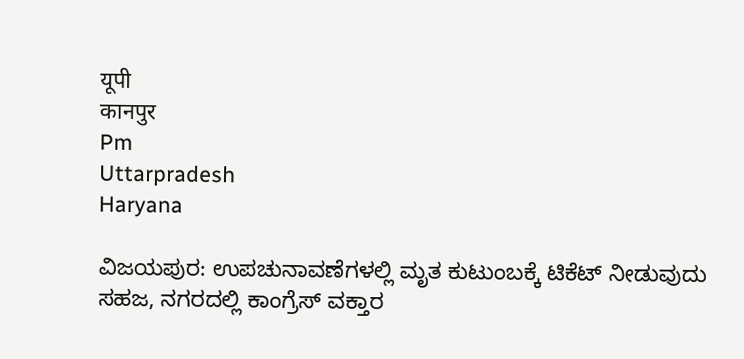यूपी
कानपुर
Pm
Uttarpradesh
Haryana

ವಿಜಯಪುರ: ಉಪಚುನಾವಣೆಗಳಲ್ಲಿ ಮೃತ ಕುಟುಂಬಕ್ಕೆ ಟಿಕೆಟ್ ನೀಡುವುದು ಸಹಜ, ನಗರದಲ್ಲಿ ಕಾಂಗ್ರೆಸ್ ವಕ್ತಾರ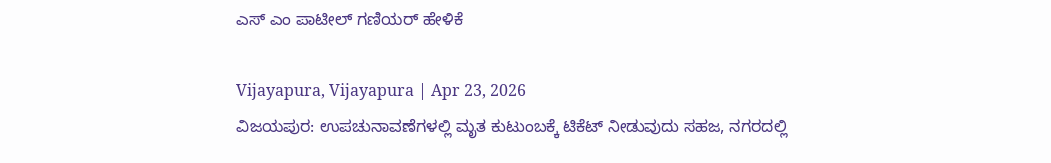ಎಸ್ ಎಂ ಪಾಟೀಲ್ ಗಣಿಯರ್ ಹೇಳಿಕೆ

Vijayapura, Vijayapura | Apr 23, 2026
ವಿಜಯಪುರ: ಉಪಚುನಾವಣೆಗಳಲ್ಲಿ ಮೃತ ಕುಟುಂಬಕ್ಕೆ ಟಿಕೆಟ್ ನೀಡುವುದು ಸಹಜ, ನಗರದಲ್ಲಿ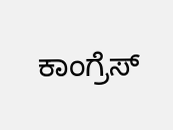ಕಾಂಗ್ರೆಸ್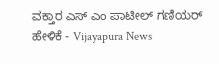ವಕ್ತಾರ ಎಸ್ ಎಂ ಪಾಟೀಲ್ ಗಣಿಯರ್ ಹೇಳಿಕೆ - Vijayapura News